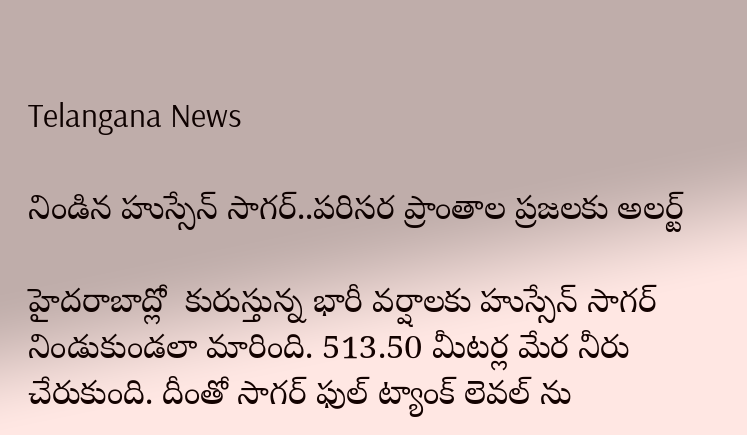Telangana News

నిండిన హుస్సేన్ సాగర్..పరిసర ప్రాంతాల ప్రజలకు అలర్ట్

హైదరాబాద్లో  కురుస్తున్న భారీ వర్షాలకు హుస్సేన్ సాగర్ నిండుకుండలా మారింది. 513.50 మీటర్ల మేర నీరు చేరుకుంది. దీంతో సాగర్ ఫుల్ ట్యాంక్ లెవల్ ను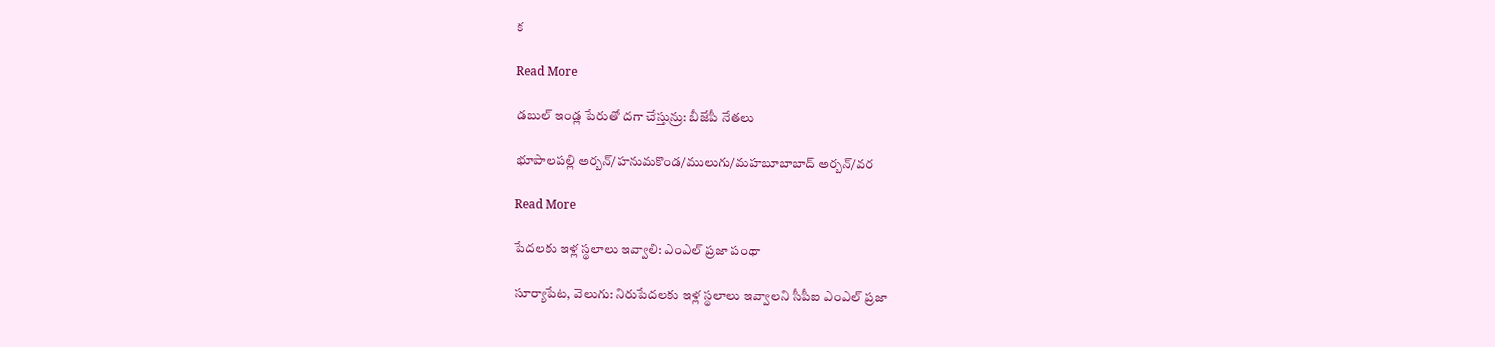క

Read More

డబుల్‌‌‌‌ ఇండ్ల పేరుతో దగా చేస్తున్రు: బీజేపీ నేతలు

భూపాలపల్లి అర్బన్‌‌‌‌‌‌‌‌/హనుమకొండ/ములుగు/మహబూబాబాద్‌‌‌‌ అర్బన్‌‌‌‌/వర

Read More

పేదలకు ఇళ్ల స్థలాలు ఇవ్వాలి: ఎంఎల్ ప్రజా పంథా

సూర్యాపేట, వెలుగు: నిరుపేదలకు ఇళ్ల స్థలాలు ఇవ్వాలని సీపీఐ ఎంఎల్ ప్రజా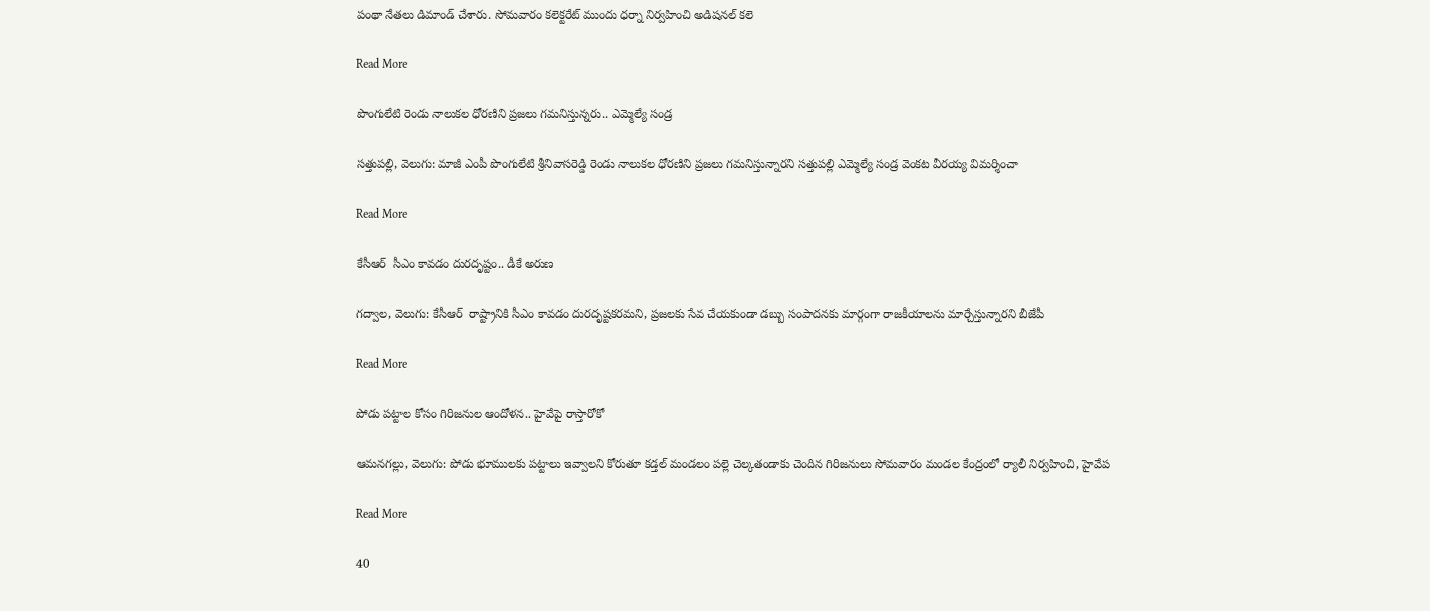పంథా నేతలు డిమాండ్ చేశారు. సోమవారం కలెక్టరేట్ ముందు ధర్నా నిర్వహించి అడిషనల్ కలె

Read More

పొంగులేటి రెండు నాలుకల ధోరణిని ప్రజలు గమనిస్తున్నరు.. ఎమ్మెల్యే సండ్ర

సత్తుపల్లి, వెలుగు: మాజీ ఎంపీ పొంగులేటి శ్రీనివాసరెడ్డి రెండు నాలుకల ధోరణిని ప్రజలు గమనిస్తున్నారని సత్తుపల్లి ఎమ్మెల్యే సండ్ర వెంకట వీరయ్య విమర్శించా

Read More

కేసీఆర్  సీఎం కావడం దురదృష్టం.. డీకే అరుణ

గద్వాల, వెలుగు: కేసీఆర్  రాష్ట్రానికి సీఎం కావడం దురదృష్టకరమని, ప్రజలకు సేవ చేయకుండా డబ్బు సంపాదనకు మార్గంగా రాజకీయాలను మార్చేస్తున్నారని బీజేపీ

Read More

పోడు పట్టాల కోసం గిరిజనుల ఆందోళన.. హైవేపై రాస్తారోకో

ఆమనగల్లు, వెలుగు: పోడు భూములకు పట్టాలు ఇవ్వాలని కోరుతూ కడ్తల్ మండలం పల్లె చెల్కతండాకు చెందిన గిరిజనులు సోమవారం మండల కేంద్రంలో ర్యాలీ నిర్వహించి, హైవేప

Read More

40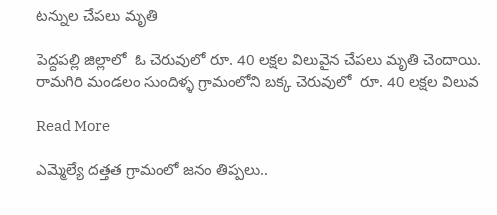టన్నుల చేపలు మృతి

పెద్దపల్లి జిల్లాలో  ఓ చెరువులో రూ. 40 లక్షల విలువైన చేపలు మృతి చెందాయి. రామగిరి మండలం సుందిళ్ళ గ్రామంలోని బక్క చెరువులో  రూ. 40 లక్షల విలువ

Read More

ఎమ్మెల్యే దత్తత గ్రామంలో జనం తిప్పలు..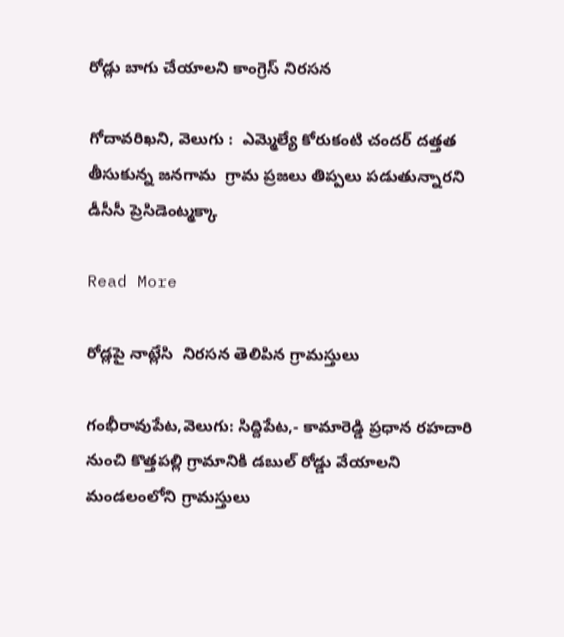రోడ్లు బాగు చేయాలని కాంగ్రెస్‌‌ నిరసన

గోదావరిఖని, వెలుగు :  ఎమ్మెల్యే కోరుకంటి చందర్‌‌ దత్తత తీసుకున్న జనగామ  గ్రామ ప్రజలు తిప్పలు పడుతున్నారని డీసీసీ ప్రెసిడెంట్మక్కా

Read More

రోడ్లపై నాట్లేసి  నిరసన తెలిపిన గ్రామస్తులు

గంభీరావుపేట,వెలుగు: సిద్దిపేట,- కామారెడ్డి ప్రధాన రహదారి నుంచి కొత్తపల్లి గ్రామానికి డబుల్ రోడ్డు వేయాలని  మండలంలోని గ్రామస్తులు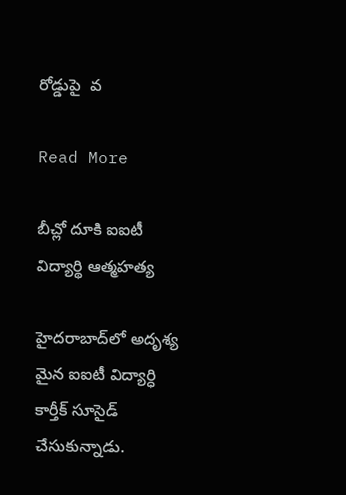రోడ్డుపై  వ

Read More

బీచ్లో దూకి ఐఐటీ విద్యార్థి ఆత్మహత్య

హైదరాబాద్‌లో అదృశ్య మైన ఐఐటీ విద్యార్ధి కార్తీక్ సూసైడ్ చేసుకున్నాడు.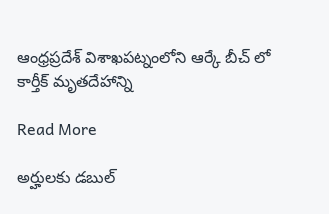ఆంధ్రప్రదేశ్ విశాఖపట్నంలోని ఆర్కే బీచ్ లో  కార్తీక్‌ మృతదేహాన్ని

Read More

అర్హులకు డబుల్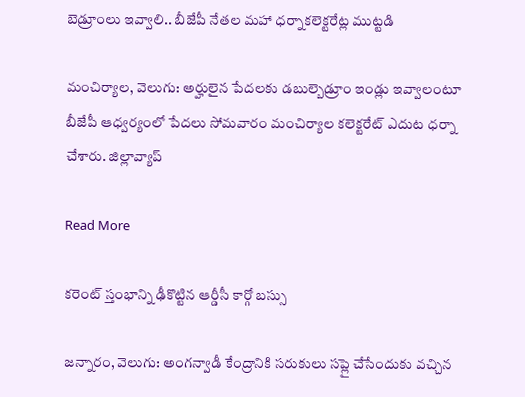బెడ్రూంలు ఇవ్వాలి.. బీజేపీ నేతల మహా ధర్నాకలెక్టరేట్ల ముట్టడి

మంచిర్యాల, వెలుగు: అర్హులైన పేదలకు డబుల్బెడ్రూం ఇండ్లు ఇవ్వాలంటూ బీజేపీ ఆధ్వర్యంలో పేదలు సోమవారం మంచిర్యాల కలెక్టరేట్ ఎదుట ధర్నా చేశారు. జిల్లావ్యాప్

Read More

కరెంట్ స్తంభాన్ని ఢీకొట్టిన ఆర్డీసీ కార్గో బస్సు

జన్నారం, వెలుగు: అంగన్వాడీ కేంద్రానికి సరుకులు సప్లై చేసేందుకు వచ్చిన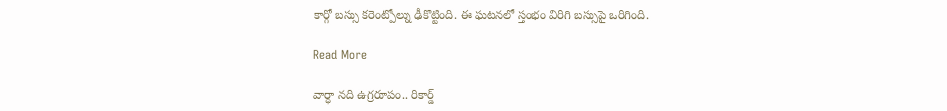కార్గో బస్సు కరెంట్పోల్ను ఢీకొట్టింది. ఈ ఘటనలో స్తంభం విరిగి బస్సుపై ఒరిగింది.

Read More

వార్ధా నది ఉగ్రరూపం.. రికార్డ్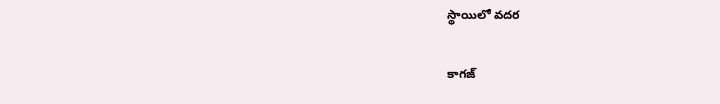స్థాయిలో వదర

కాగజ్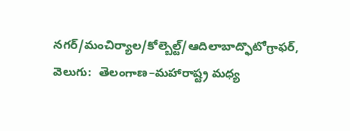నగర్/మంచిర్యాల/కోల్బెల్ట్/ఆదిలాబాద్ఫొటోగ్రాఫర్, వెలుగు:  తెలంగాణ–మహారాష్ట్ర మధ్య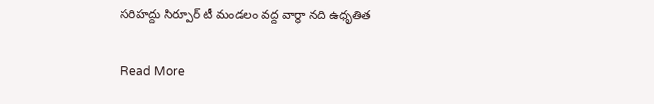సరిహద్దు సిర్పూర్ టీ మండలం వద్ద వార్ధా నది ఉధృతిత

Read More